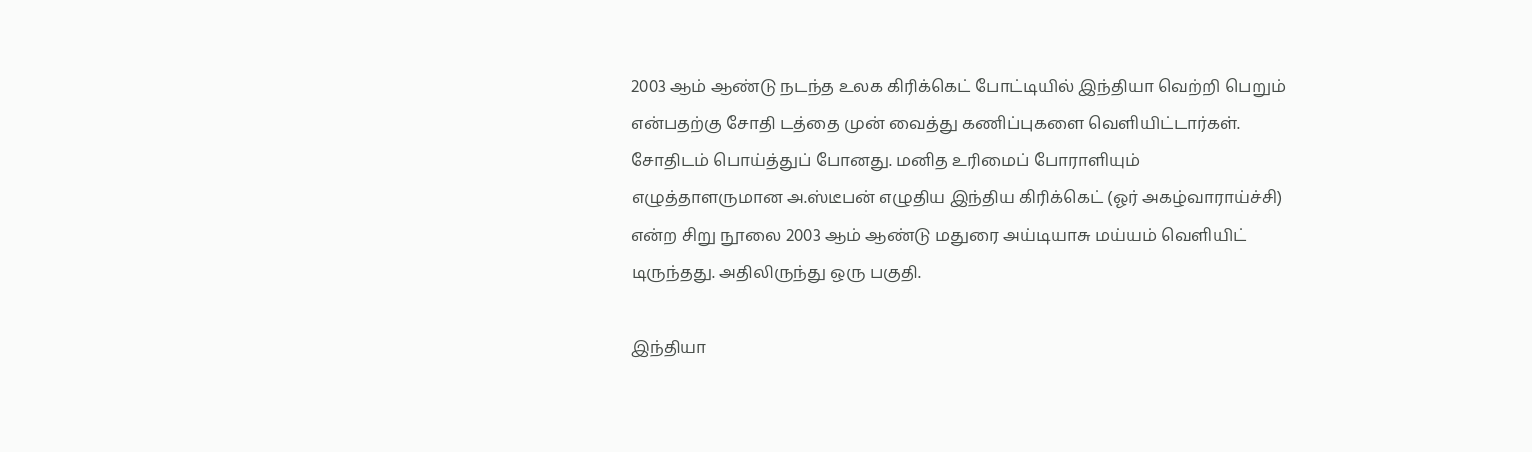2003 ஆம் ஆண்டு நடந்த உலக கிரிக்கெட் போட்டியில் இந்தியா வெற்றி பெறும் என்பதற்கு சோதி டத்தை முன் வைத்து கணிப்புகளை வெளியிட்டார்கள். சோதிடம் பொய்த்துப் போனது. மனித உரிமைப் போராளியும் எழுத்தாளருமான அ.ஸ்டீபன் எழுதிய இந்திய கிரிக்கெட் (ஓர் அகழ்வாராய்ச்சி) என்ற சிறு நூலை 2003 ஆம் ஆண்டு மதுரை அய்டியாசு மய்யம் வெளியிட் டிருந்தது. அதிலிருந்து ஒரு பகுதி.

இந்தியா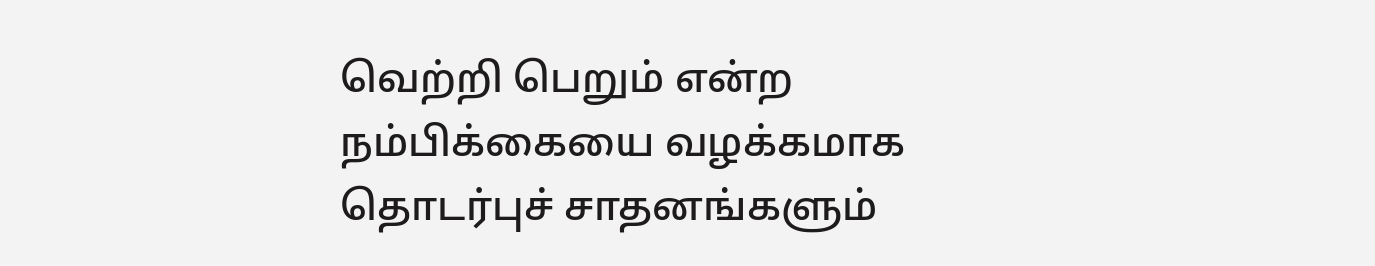வெற்றி பெறும் என்ற நம்பிக்கையை வழக்கமாக தொடர்புச் சாதனங்களும்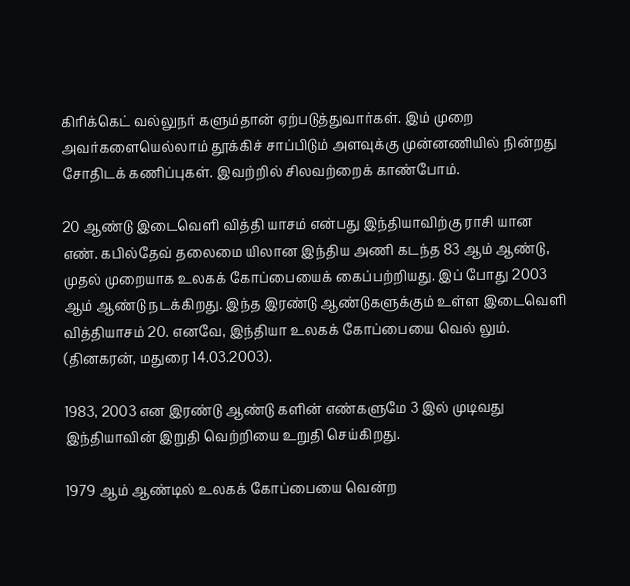கிரிக்கெட் வல்லுநர் களும்தான் ஏற்படுத்துவார்கள். இம் முறை அவர்களையெல்லாம் தூக்கிச் சாப்பிடும் அளவுக்கு முன்னணியில் நின்றது சோதிடக் கணிப்புகள். இவற்றில் சிலவற்றைக் காண்போம்.

20 ஆண்டு இடைவெளி வித்தி யாசம் என்பது இந்தியாவிற்கு ராசி யான எண். கபில்தேவ் தலைமை யிலான இந்திய அணி கடந்த 83 ஆம் ஆண்டு, முதல் முறையாக உலகக் கோப்பையைக் கைப்பற்றியது. இப் போது 2003 ஆம் ஆண்டு நடக்கிறது. இந்த இரண்டு ஆண்டுகளுக்கும் உள்ள இடைவெளி வித்தியாசம் 20. எனவே, இந்தியா உலகக் கோப்பையை வெல் லும். (தினகரன், மதுரை 14.03.2003).

1983, 2003 என இரண்டு ஆண்டு களின் எண்களுமே 3 இல் முடிவது இந்தியாவின் இறுதி வெற்றியை உறுதி செய்கிறது.

1979 ஆம் ஆண்டில் உலகக் கோப்பையை வென்ற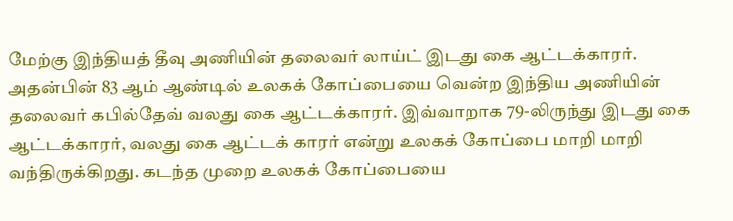மேற்கு இந்தியத் தீவு அணியின் தலைவர் லாய்ட் இடது கை ஆட்டக்காரர். அதன்பின் 83 ஆம் ஆண்டில் உலகக் கோப்பையை வென்ற இந்திய அணியின் தலைவர் கபில்தேவ் வலது கை ஆட்டக்காரர். இவ்வாறாக 79-லிருந்து இடது கை ஆட்டக்காரர், வலது கை ஆட்டக் காரர் என்று உலகக் கோப்பை மாறி மாறி வந்திருக்கிறது. கடந்த முறை உலகக் கோப்பையை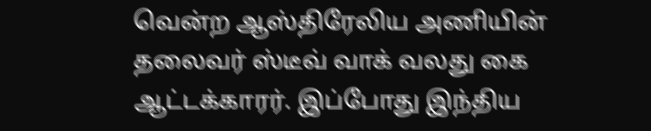வென்ற ஆஸ்திரேலிய அணியின் தலைவர் ஸ்டீவ் வாக் வலது கை ஆட்டக்காரர். இப்போது இந்திய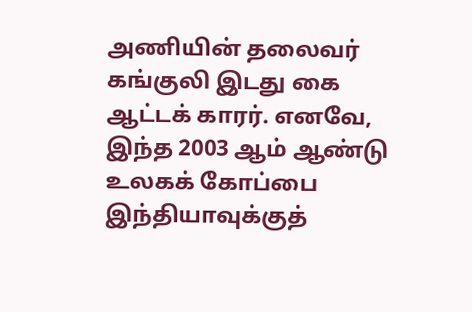அணியின் தலைவர் கங்குலி இடது கை ஆட்டக் காரர். எனவே, இந்த 2003 ஆம் ஆண்டு உலகக் கோப்பை இந்தியாவுக்குத்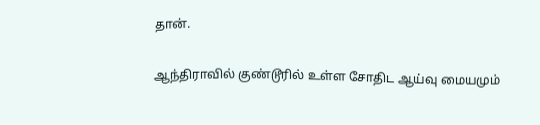தான்.

ஆந்திராவில் குண்டூரில் உள்ள சோதிட ஆய்வு மையமும்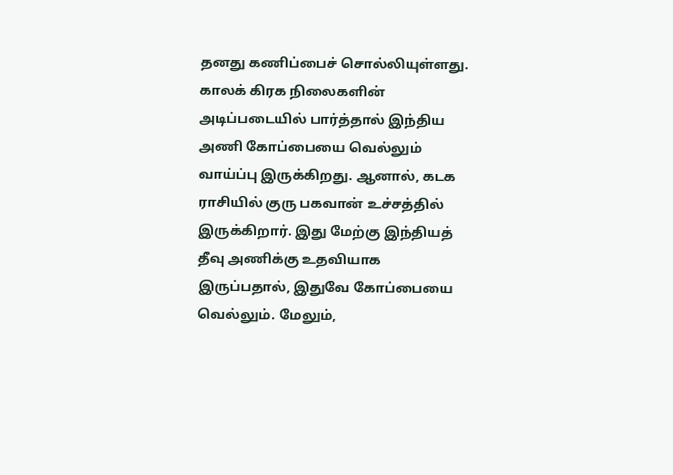தனது கணிப்பைச் சொல்லியுள்ளது. காலக் கிரக நிலைகளின் அடிப்படையில் பார்த்தால் இந்திய அணி கோப்பையை வெல்லும் வாய்ப்பு இருக்கிறது. ஆனால், கடக ராசியில் குரு பகவான் உச்சத்தில் இருக்கிறார். இது மேற்கு இந்தியத் தீவு அணிக்கு உதவியாக இருப்பதால், இதுவே கோப்பையை வெல்லும். மேலும்,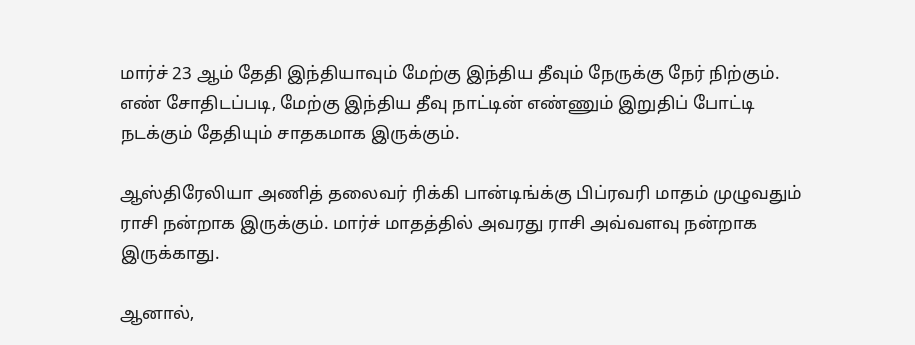மார்ச் 23 ஆம் தேதி இந்தியாவும் மேற்கு இந்திய தீவும் நேருக்கு நேர் நிற்கும். எண் சோதிடப்படி, மேற்கு இந்திய தீவு நாட்டின் எண்ணும் இறுதிப் போட்டி நடக்கும் தேதியும் சாதகமாக இருக்கும்.

ஆஸ்திரேலியா அணித் தலைவர் ரிக்கி பான்டிங்க்கு பிப்ரவரி மாதம் முழுவதும் ராசி நன்றாக இருக்கும். மார்ச் மாதத்தில் அவரது ராசி அவ்வளவு நன்றாக இருக்காது.

ஆனால்,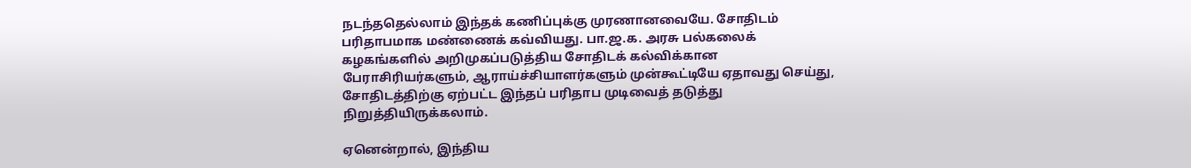நடந்ததெல்லாம் இந்தக் கணிப்புக்கு முரணானவையே. சோதிடம் பரிதாபமாக மண்ணைக் கவ்வியது. பா.ஜ.க. அரசு பல்கலைக் கழகங்களில் அறிமுகப்படுத்திய சோதிடக் கல்விக்கான பேராசிரியர்களும், ஆராய்ச்சியாளர்களும் முன்கூட்டியே ஏதாவது செய்து, சோதிடத்திற்கு ஏற்பட்ட இந்தப் பரிதாப முடிவைத் தடுத்து நிறுத்தியிருக்கலாம்.

ஏனென்றால், இந்திய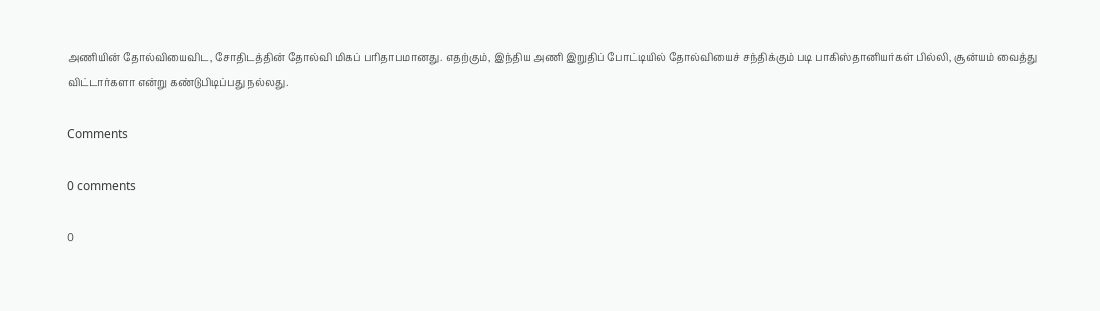அணியின் தோல்வியைவிட, சோதிடத்தின் தோல்வி மிகப் பரிதாபமானது. எதற்கும், இந்திய அணி இறுதிப் போட்டியில் தோல்வியைச் சந்திக்கும் படி பாகிஸ்தானியர்கள் பில்லி, சூன்யம் வைத்து விட்டார்களா என்று கண்டுபிடிப்பது நல்லது.

Comments

0 comments

0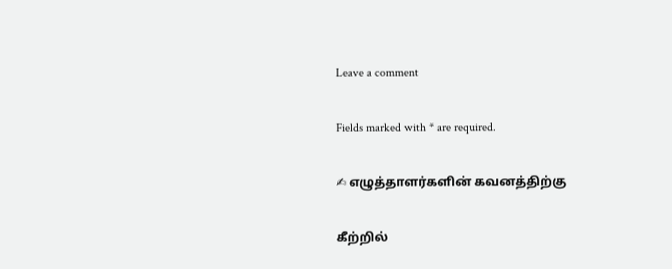Leave a comment

Fields marked with * are required.

✍ எழுத்தாளர்களின் கவனத்திற்கு

கீற்றில்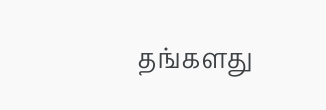தங்களது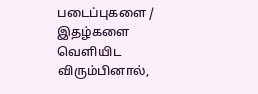படைப்புகளை / இதழ்களை வெளியிட விரும்பினால்,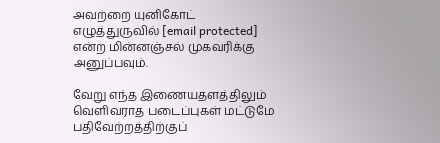அவற்றை யுனிகோட் எழுத்துருவில் [email protected] என்ற மின்னஞ்சல் முகவரிக்கு அனுப்பவும்.

வேறு எந்த இணையதளத்திலும் வெளிவராத படைப்புகள் மட்டுமே பதிவேற்றத்திற்குப்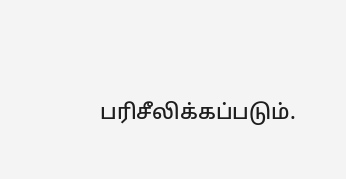பரிசீலிக்கப்படும்.